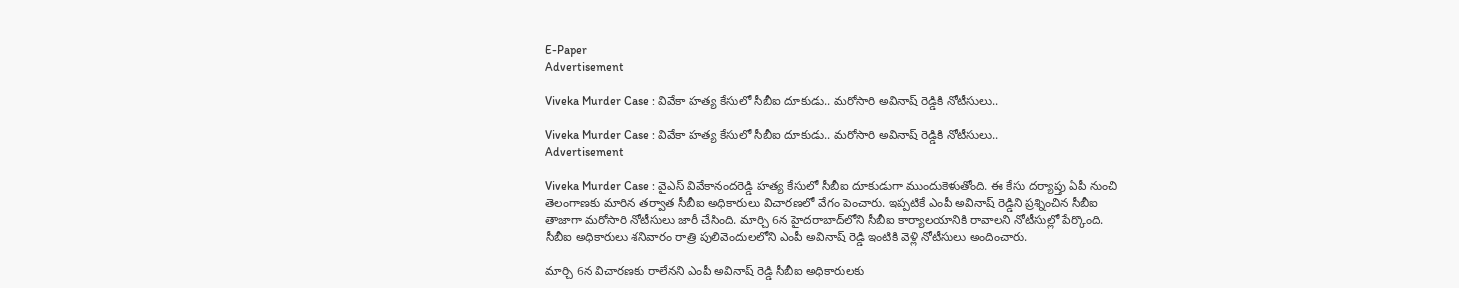E-Paper
Advertisement

Viveka Murder Case : వివేకా హత్య కేసులో సీబీఐ దూకుడు.. మరోసారి అవినాష్ రెడ్డికి నోటీసులు..

Viveka Murder Case : వివేకా హత్య కేసులో సీబీఐ దూకుడు.. మరోసారి అవినాష్ రెడ్డికి నోటీసులు..
Advertisement

Viveka Murder Case : వైఎస్ వివేకానందరెడ్డి హత్య కేసులో సీబీఐ దూకుడుగా ముందుకెళుతోంది. ఈ కేసు దర్యాప్తు ఏపీ నుంచి తెలంగాణకు మారిన తర్వాత సీబీఐ అధికారులు విచారణలో వేగం పెంచారు. ఇప్పటికే ఎంపీ అవినాష్ రెడ్డిని ప్రశ్నించిన సీబీఐ తాజాగా మరోసారి నోటీసులు జారీ చేసింది. మార్చి 6న హైదరాబాద్‌లోని సీబీఐ కార్యాలయానికి రావాలని నోటీసుల్లో పేర్కొంది. సీబీఐ అధికారులు శనివారం రాత్రి పులివెందులలోని ఎంపీ అవినాష్ రెడ్డి ఇంటికి వెళ్లి నోటీసులు అందించారు.

మార్చి 6న విచారణకు రాలేనని ఎంపీ అవినాష్ రెడ్డి సీబీఐ అధికారులకు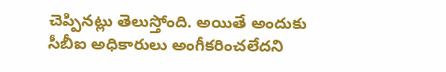చెప్పినట్లు తెలుస్తోంది. అయితే అందుకు సీబీఐ అధికారులు అంగీకరించలేదని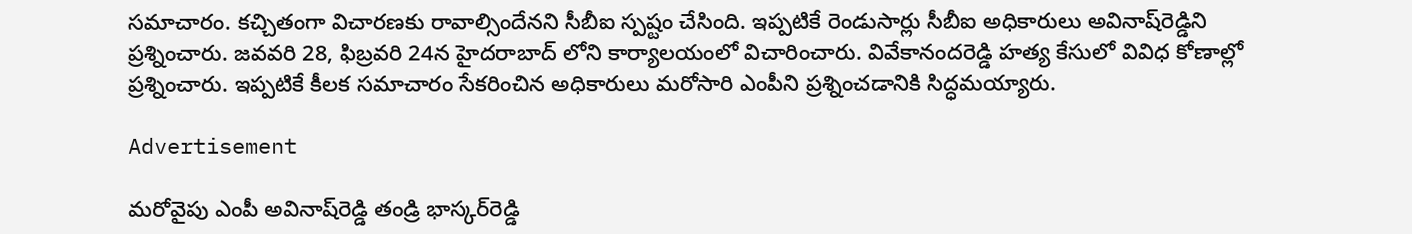సమాచారం. కచ్చితంగా విచారణకు రావాల్సిందేనని సీబీఐ స్పష్టం చేసింది. ఇప్పటికే రెండుసార్లు సీబీఐ అధికారులు అవినాష్‌రెడ్డిని ప్రశ్నించారు. జవవరి 28, ఫిబ్రవరి 24న హైదరాబాద్ లోని కార్యాలయంలో విచారించారు. వివేకానందరెడ్డి హత్య కేసులో వివిధ కోణాల్లో ప్రశ్నించారు. ఇప్పటికే కీలక సమాచారం సేకరించిన అధికారులు మరోసారి ఎంపీని ప్రశ్నించడానికి సిద్ధమయ్యారు.

Advertisement

మరోవైపు ఎంపీ అవినాష్‌రెడ్డి తండ్రి భాస్కర్‌రెడ్డి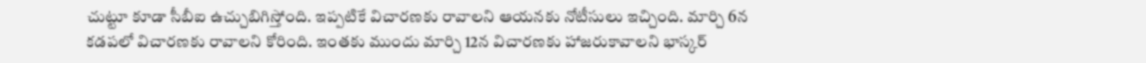చుట్టూ కూడా సీబీఐ ఉచ్చుబిగిస్తోంది. ఇప్పటికే విచారణకు రావాలని ఆయనకు నోటీసులు ఇచ్చింది. మార్చి 6న కడపలో విచారణకు రావాలని కోరింది. ఇంతకు ముందు మార్చి 12న విచారణకు హాజరుకావాలని భాస్కర్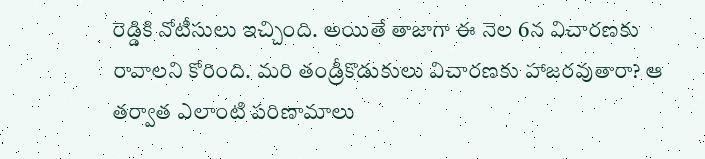రెడ్డికి నోటీసులు ఇచ్చింది. అయితే తాజాగా ఈ నెల 6న విచారణకు రావాలని కోరింది. మరి తండ్రీకొడుకులు విచారణకు హాజరవుతారా? ఆ తర్వాత ఎలాంటి పరిణామాలు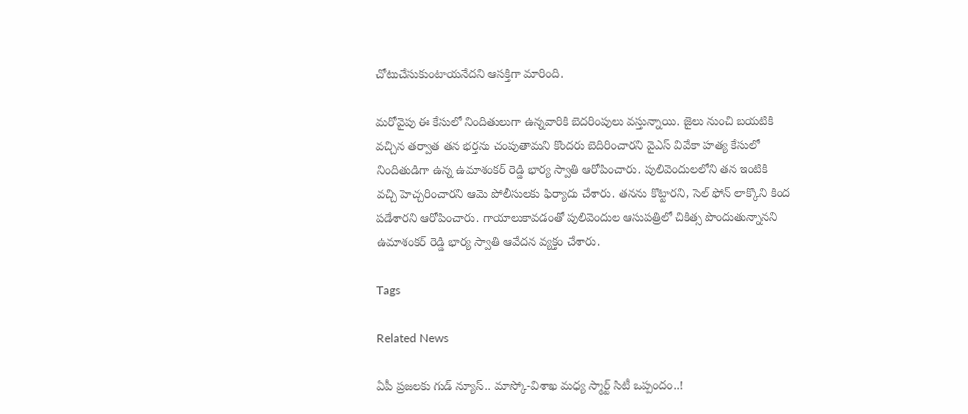చోటుచేసుకుంటాయనేదని ఆసక్తిగా మారింది.

మరోవైపు ఈ కేసులో నిందితులుగా ఉన్నవారికి బెదరింపులు వస్తున్నాయి. జైలు నుంచి బయటికి వచ్చిన తర్వాత తన భర్తను చంపుతామని కొందరు బెదిరించారని వైఎస్‌ వివేకా హత్య కేసులో నిందితుడిగా ఉన్న ఉమాశంకర్ రెడ్డి భార్య స్వాతి ఆరోపించారు. పులివెందులలోని తన ఇంటికి వచ్చి హెచ్చరించారని ఆమె పోలీసులకు ఫిర్యాదు చేశారు. తనను కొట్టారని, సెల్ ఫోన్ లాక్కొని కింద పడేశారని ఆరోపించారు. గాయాలుకావడంతో పులివెందుల ఆసుపత్రిలో చికిత్స పొందుతున్నానని ఉమాశంకర్ రెడ్డి భార్య స్వాతి ఆవేదన వ్యక్తం చేశారు.

Tags

Related News

ఏపీ ప్రజలకు గుడ్ న్యూస్.. మాస్కో-విశాఖ మధ్య స్మార్ట్ సిటీ ఒప్పందం..!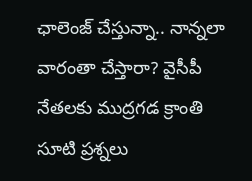ఛాలెంజ్ చేస్తున్నా.. నాన్నలా వారంతా చేస్తారా? వైసీపీ నేతలకు ముద్రగడ క్రాంతి సూటి ప్రశ్నలు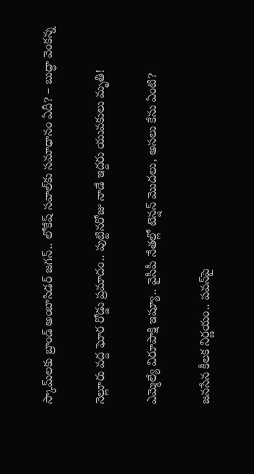స్కామ్‌లకు బ్రాండ్ అంబాసిడర్ జగన్.. లోకేష్ సవాల్‌కు సమాధానం ఏదీ? – బుద్ధా వెంకన్న

నెల్లూరు వద్ద ఘోర రోడ్డు ప్రమాదం.. పుట్టినరోజు నాడే ఇద్దరు యువకులు మృతి!

ఎమ్మెల్యే విరూపాక్షి ఇష్యూ.. వైసీపీ నేతల్లో టెన్షన్ మొదలు, అసలు కేసు ఏంటి?

జనసేన కీలక నిర్ణయం.. పవన్‌పై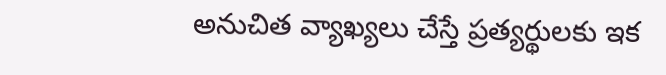అనుచిత వ్యాఖ్యలు చేస్తే ప్రత్యర్థులకు ఇక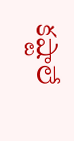కష్టాలే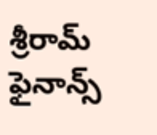శ్రీరామ్ ఫైనాన్స్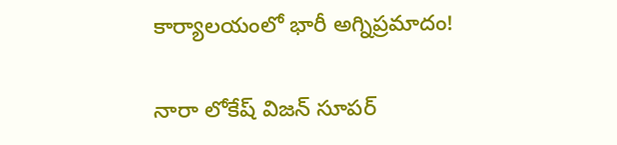కార్యాలయంలో భారీ అగ్నిప్రమాదం!

నారా లోకేష్ విజన్ సూపర్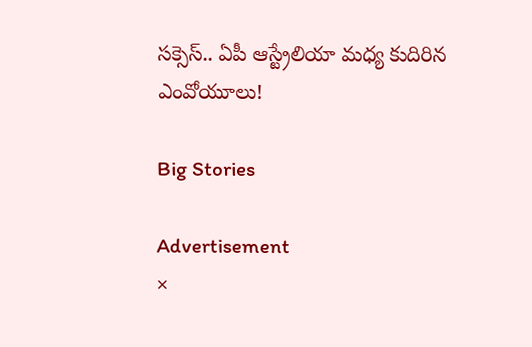సక్సెస్.. ఏపీ ఆస్ట్రేలియా మధ్య కుదిరిన ఎంవోయూలు!

Big Stories

Advertisement
×